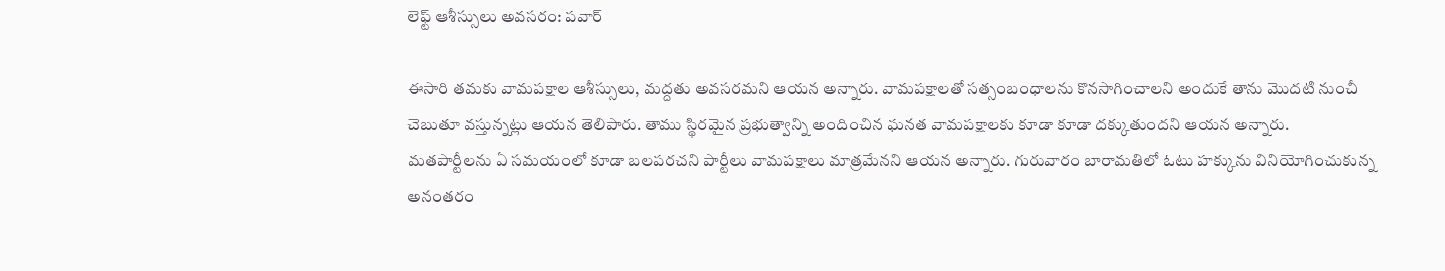లెఫ్ట్ ఆశీస్సులు అవసరం: పవార్

ఈసారి తమకు వామపక్షాల ఆశీస్సులు, మద్దతు అవసరమని ఆయన అన్నారు. వామపక్షాలతో సత్సంబంధాలను కొనసాగించాలని అందుకే తాను మొదటి నుంచీ చెబుతూ వస్తున్నట్లు ఆయన తెలిపారు. తాము స్థిరమైన ప్రభుత్వాన్ని అందించిన ఘనత వామపక్షాలకు కూడా కూడా దక్కుతుందని ఆయన అన్నారు. మతపార్టీలను ఏ సమయంలో కూడా బలపరచని పార్టీలు వామపక్షాలు మాత్రమేనని ఆయన అన్నారు. గురువారం బారామతిలో ఓటు హక్కును వినియోగించుకున్న అనంతరం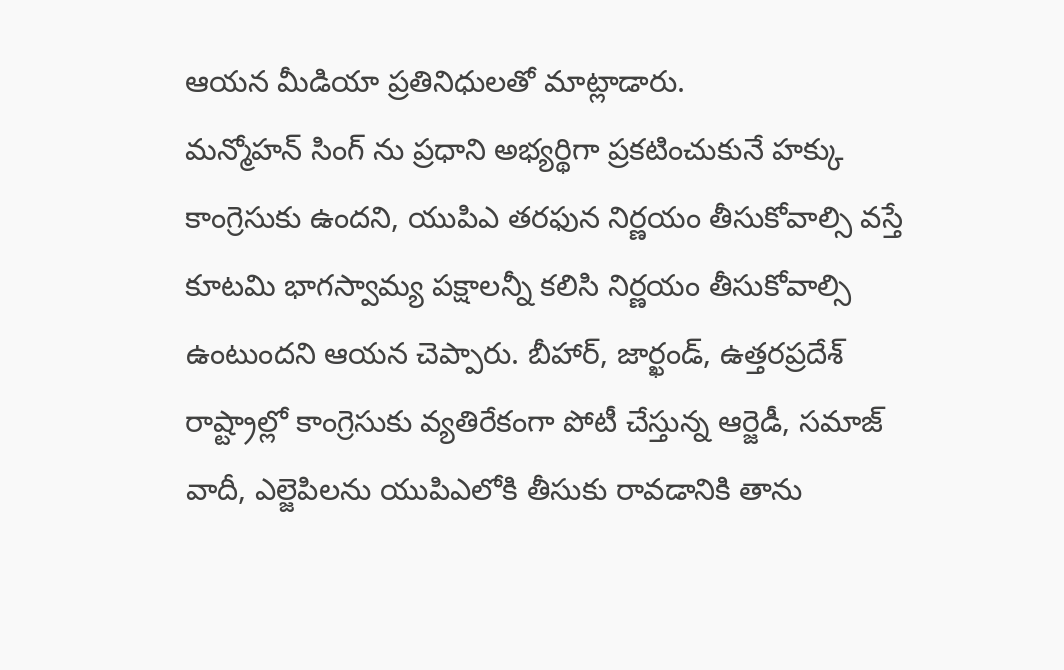ఆయన మీడియా ప్రతినిధులతో మాట్లాడారు.
మన్మోహన్ సింగ్ ను ప్రధాని అభ్యర్థిగా ప్రకటించుకునే హక్కు కాంగ్రెసుకు ఉందని, యుపిఎ తరఫున నిర్ణయం తీసుకోవాల్సి వస్తే కూటమి భాగస్వామ్య పక్షాలన్నీ కలిసి నిర్ణయం తీసుకోవాల్సి ఉంటుందని ఆయన చెప్పారు. బీహార్, జార్ఖండ్, ఉత్తరప్రదేశ్ రాష్ట్రాల్లో కాంగ్రెసుకు వ్యతిరేకంగా పోటీ చేస్తున్న ఆర్జెడీ, సమాజ్ వాదీ, ఎల్జెపిలను యుపిఎలోకి తీసుకు రావడానికి తాను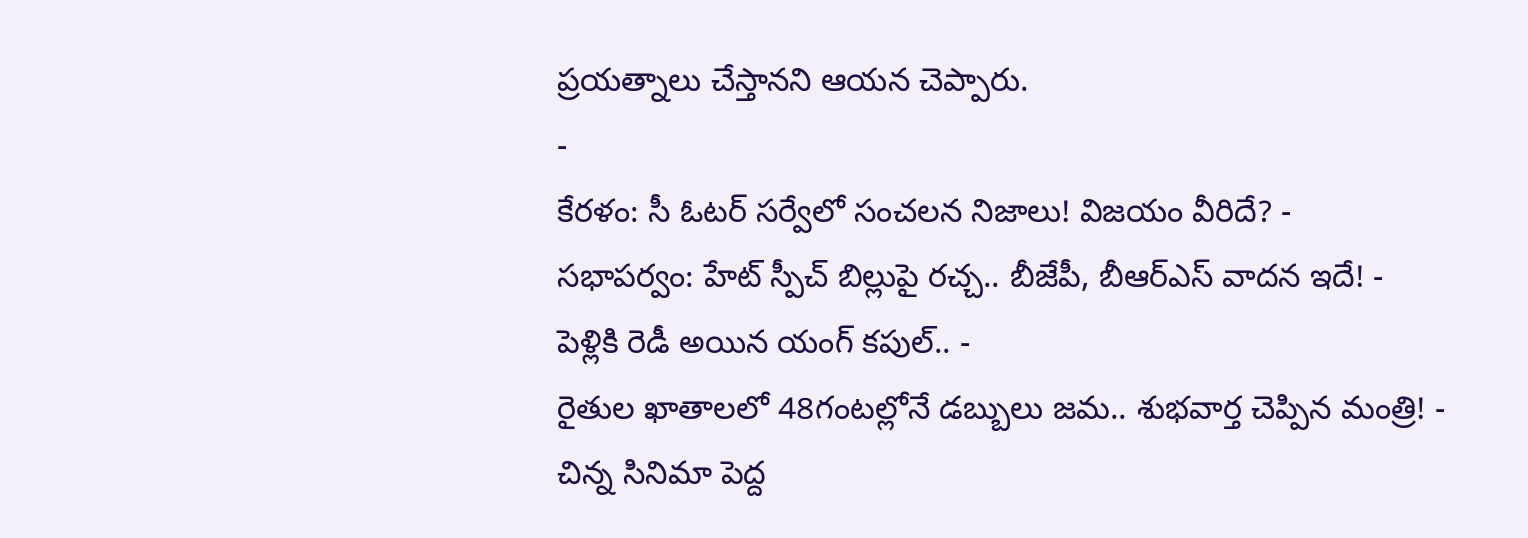ప్రయత్నాలు చేస్తానని ఆయన చెప్పారు.
-
కేరళం: సీ ఓటర్ సర్వేలో సంచలన నిజాలు! విజయం వీరిదే? -
సభాపర్వం: హేట్ స్పీచ్ బిల్లుపై రచ్చ.. బీజేపీ, బీఆర్ఎస్ వాదన ఇదే! -
పెళ్లికి రెడీ అయిన యంగ్ కపుల్.. -
రైతుల ఖాతాలలో 48గంటల్లోనే డబ్బులు జమ.. శుభవార్త చెప్పిన మంత్రి! -
చిన్న సినిమా పెద్ద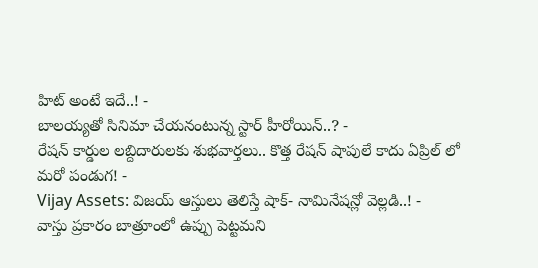హిట్ అంటే ఇదే..! -
బాలయ్యతో సినిమా చేయనంటున్న స్టార్ హీరోయిన్..? -
రేషన్ కార్డుల లబ్దిదారులకు శుభవార్తలు.. కొత్త రేషన్ షాపులే కాదు ఏప్రిల్ లో మరో పండుగ! -
Vijay Assets: విజయ్ ఆస్తులు తెలిస్తే షాక్- నామినేషన్లో వెల్లడి..! -
వాస్తు ప్రకారం బాత్రూంలో ఉప్పు పెట్టమని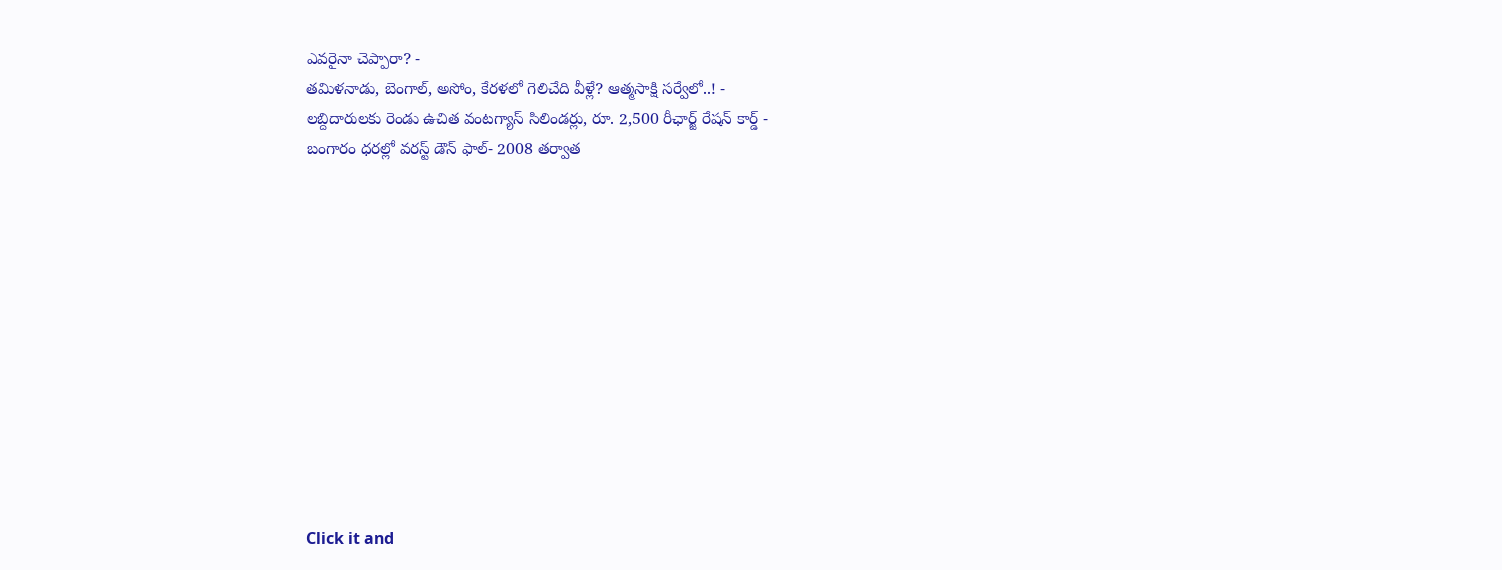ఎవరైనా చెప్పారా? -
తమిళనాడు, బెంగాల్, అసోం, కేరళలో గెలిచేది వీళ్లే? ఆత్మసాక్షి సర్వేలో..! -
లబ్దిదారులకు రెండు ఉచిత వంటగ్యాస్ సిలిండర్లు, రూ. 2,500 రీఛార్జ్ రేషన్ కార్డ్ -
బంగారం ధరల్లో వరస్ట్ డౌన్ ఫాల్- 2008 తర్వాత












Click it and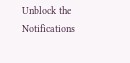Unblock the Notifications